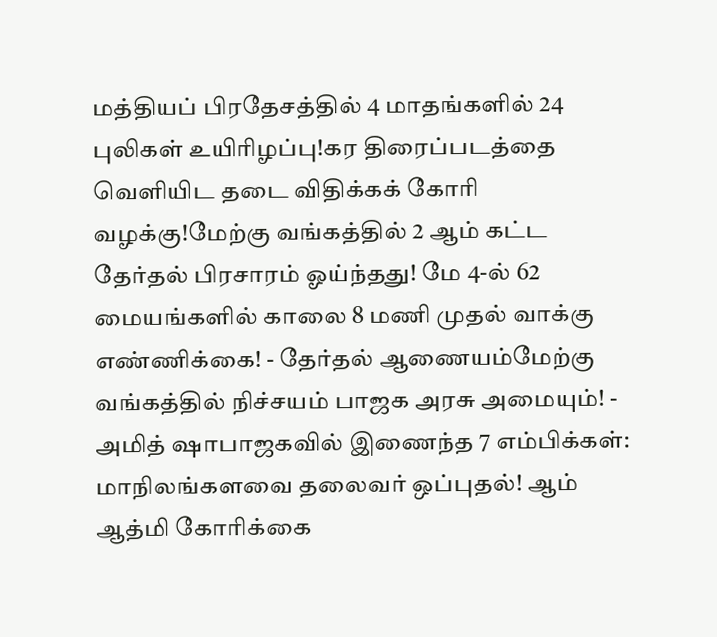மத்தியப் பிரதேசத்தில் 4 மாதங்களில் 24 புலிகள் உயிரிழப்பு!கர திரைப்படத்தை வெளியிட தடை விதிக்கக் கோரி வழக்கு!மேற்கு வங்கத்தில் 2 ஆம் கட்ட தேர்தல் பிரசாரம் ஓய்ந்தது! மே 4-ல் 62 மையங்களில் காலை 8 மணி முதல் வாக்கு எண்ணிக்கை! - தேர்தல் ஆணையம்மேற்கு வங்கத்தில் நிச்சயம் பாஜக அரசு அமையும்! - அமித் ஷாபாஜகவில் இணைந்த 7 எம்பிக்கள்: மாநிலங்களவை தலைவர் ஒப்புதல்! ஆம் ஆத்மி கோரிக்கை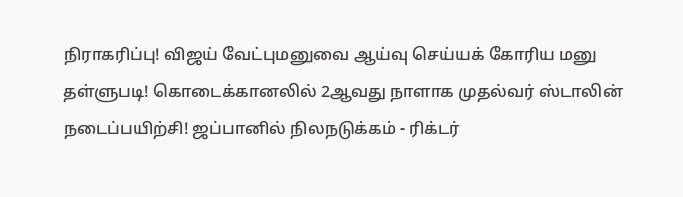நிராகரிப்பு! விஜய் வேட்புமனுவை ஆய்வு செய்யக் கோரிய மனு தள்ளுபடி! கொடைக்கானலில் 2ஆவது நாளாக முதல்வர் ஸ்டாலின் நடைப்பயிற்சி! ஜப்பானில் நிலநடுக்கம் - ரிக்டர்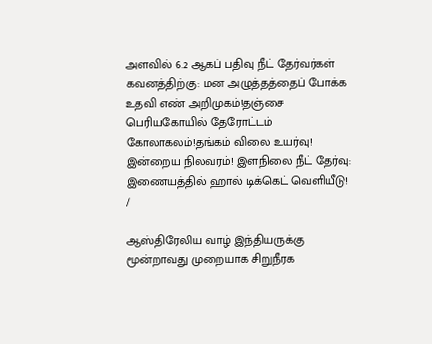அளவில் 6.2 ஆகப் பதிவு நீட் தேர்வர்கள் கவனத்திற்கு: மன அழுத்தத்தைப் போக்க உதவி எண் அறிமுகம்!தஞ்சை பெரியகோயில் தேரோட்டம் கோலாகலம்!தங்கம் விலை உயர்வு! இன்றைய நிலவரம்! இளநிலை நீட் தேர்வு: இணையத்தில் ஹால் டிக்கெட் வெளியீடு!
/

ஆஸ்திரேலிய வாழ் இந்தியருக்கு மூன்றாவது முறையாக சிறுநீரக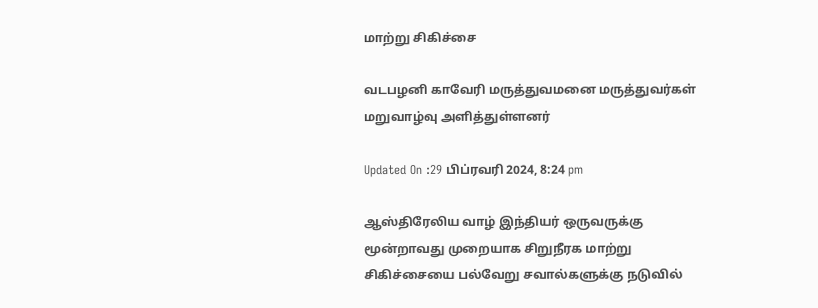மாற்று சிகிச்சை

வடபழனி காவேரி மருத்துவமனை மருத்துவர்கள் மறுவாழ்வு அளித்துள்ளனர்

Updated On :29 பிப்ரவரி 2024, 8:24 pm

ஆஸ்திரேலிய வாழ் இந்தியர் ஒருவருக்கு மூன்றாவது முறையாக சிறுநீரக மாற்று சிகிச்சையை பல்வேறு சவால்களுக்கு நடுவில்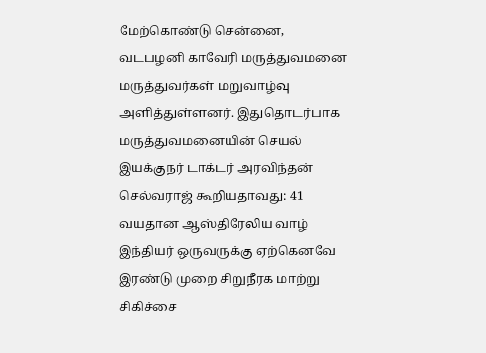மேற்கொண்டு சென்னை, வடபழனி காவேரி மருத்துவமனை மருத்துவர்கள் மறுவாழ்வு அளித்துள்ளனர். இதுதொடர்பாக மருத்துவமனையின் செயல் இயக்குநர் டாக்டர் அரவிந்தன் செல்வராஜ் கூறியதாவது: 41 வயதான ஆஸ்திரேலிய வாழ் இந்தியர் ஒருவருக்கு ஏற்கெனவே இரண்டு முறை சிறுநீரக மாற்று சிகிச்சை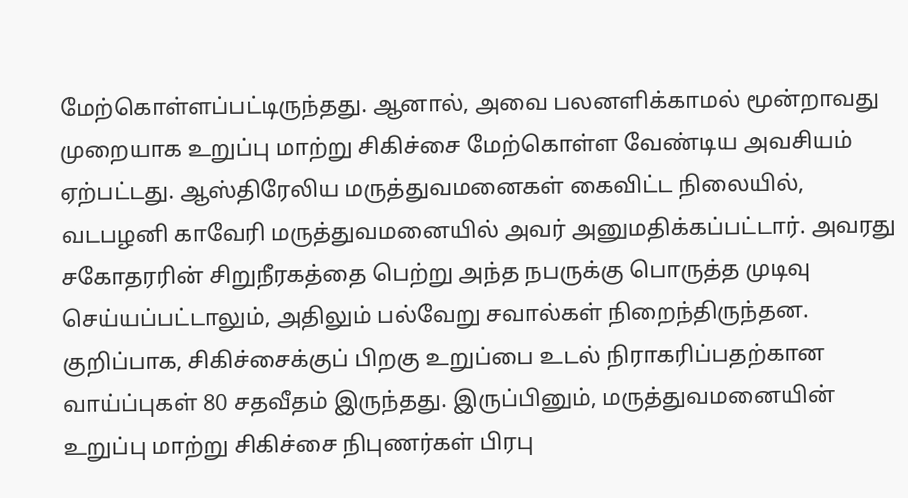மேற்கொள்ளப்பட்டிருந்தது. ஆனால், அவை பலனளிக்காமல் மூன்றாவது முறையாக உறுப்பு மாற்று சிகிச்சை மேற்கொள்ள வேண்டிய அவசியம் ஏற்பட்டது. ஆஸ்திரேலிய மருத்துவமனைகள் கைவிட்ட நிலையில், வடபழனி காவேரி மருத்துவமனையில் அவர் அனுமதிக்கப்பட்டார். அவரது சகோதரரின் சிறுநீரகத்தை பெற்று அந்த நபருக்கு பொருத்த முடிவு செய்யப்பட்டாலும், அதிலும் பல்வேறு சவால்கள் நிறைந்திருந்தன. குறிப்பாக, சிகிச்சைக்குப் பிறகு உறுப்பை உடல் நிராகரிப்பதற்கான வாய்ப்புகள் 80 சதவீதம் இருந்தது. இருப்பினும், மருத்துவமனையின் உறுப்பு மாற்று சிகிச்சை நிபுணர்கள் பிரபு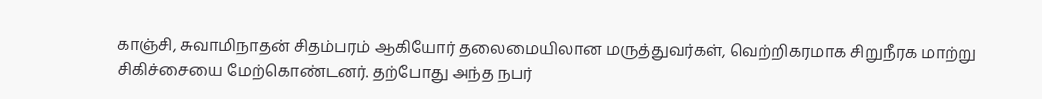காஞ்சி, சுவாமிநாதன் சிதம்பரம் ஆகியோர் தலைமையிலான மருத்துவர்கள், வெற்றிகரமாக சிறுநீரக மாற்று சிகிச்சையை மேற்கொண்டனர். தற்போது அந்த நபர்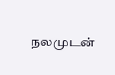நலமுடன்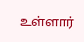உள்ளார்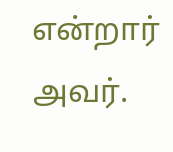என்றார் அவர்.